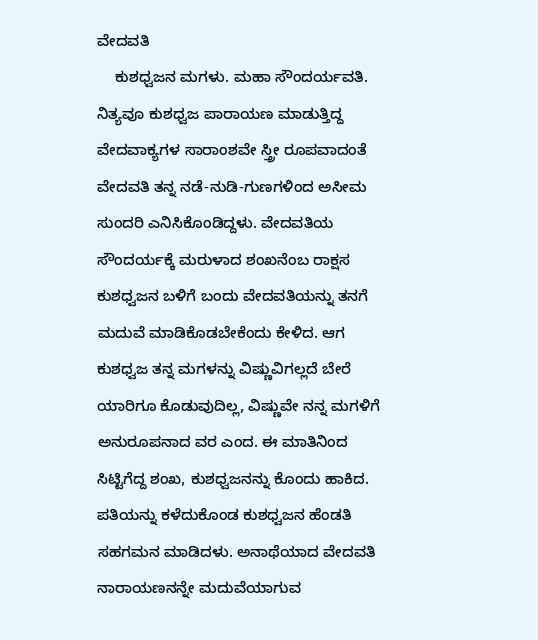ವೇದವತಿ
    ಕುಶಧ್ವಜನ ಮಗಳು. ಮಹಾ ಸೌಂದರ್ಯವತಿ. ನಿತ್ಯವೂ ಕುಶಧ್ವಜ ಪಾರಾಯಣ ಮಾಡುತ್ತಿದ್ದ ವೇದವಾಕ್ಯಗಳ ಸಾರಾಂಶವೇ ಸ್ತ್ರೀ ರೂಪವಾದಂತೆ ವೇದವತಿ ತನ್ನ ನಡೆ-ನುಡಿ-ಗುಣಗಳಿಂದ ಅಸೀಮ ಸುಂದರಿ ಎನಿಸಿಕೊಂಡಿದ್ದಳು. ವೇದವತಿಯ ಸೌಂದರ್ಯಕ್ಕೆ ಮರುಳಾದ ಶಂಖನೆಂಬ ರಾಕ್ಷಸ ಕುಶಧ್ವಜನ ಬಳಿಗೆ ಬಂದು ವೇದವತಿಯನ್ನು ತನಗೆ ಮದುವೆ ಮಾಡಿಕೊಡಬೇಕೆಂದು ಕೇಳಿದ. ಆಗ ಕುಶಧ್ವಜ ತನ್ನ ಮಗಳನ್ನು ವಿಷ್ಣುವಿಗಲ್ಲದೆ ಬೇರೆ ಯಾರಿಗೂ ಕೊಡುವುದಿಲ್ಲ, ವಿಷ್ಣುವೇ ನನ್ನ ಮಗಳಿಗೆ ಅನುರೂಪನಾದ ವರ ಎಂದ. ಈ ಮಾತಿನಿಂದ ಸಿಟ್ಟಿಗೆದ್ದ ಶಂಖ, ಕುಶಧ್ವಜನನ್ನು ಕೊಂದು ಹಾಕಿದ. ಪತಿಯನ್ನು ಕಳೆದುಕೊಂಡ ಕುಶಧ್ವಜನ ಹೆಂಡತಿ ಸಹಗಮನ ಮಾಡಿದಳು. ಅನಾಥೆಯಾದ ವೇದವತಿ ನಾರಾಯಣನನ್ನೇ ಮದುವೆಯಾಗುವ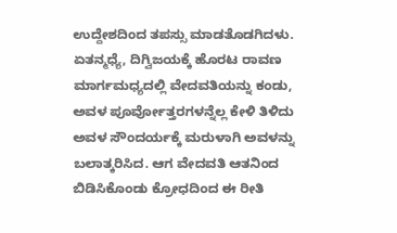ಉದ್ದೇಶದಿಂದ ತಪಸ್ಸು ಮಾಡತೊಡಗಿದಳು. ಏತನ್ಮಧ್ಯೆ, ದಿಗ್ವಿಜಯಕ್ಕೆ ಹೊರಟ ರಾವಣ ಮಾರ್ಗಮಧ್ಯದಲ್ಲಿ ವೇದವತಿಯನ್ನು ಕಂಡು, ಅವಳ ಪೂರ್ವೋತ್ತರಗಳನ್ನೆಲ್ಲ ಕೇಳಿ ತಿಳಿದು ಅವಳ ಸೌಂದರ್ಯಕ್ಕೆ ಮರುಳಾಗಿ ಅವಳನ್ನು ಬಲಾತ್ಕರಿಸಿದ. ಆಗ ವೇದವತಿ ಆತನಿಂದ ಬಿಡಿಸಿಕೊಂಡು ಕ್ರೋಧದಿಂದ ಈ ರೀತಿ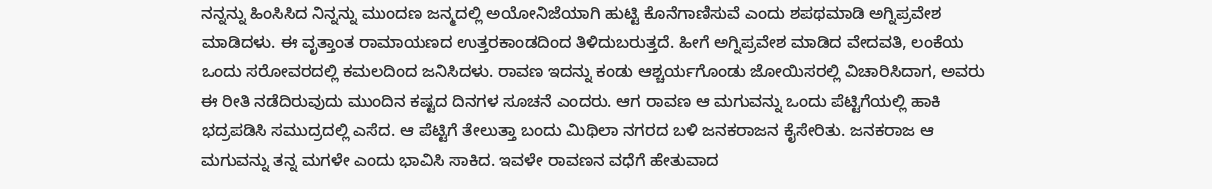ನನ್ನನ್ನು ಹಿಂಸಿಸಿದ ನಿನ್ನನ್ನು ಮುಂದಣ ಜನ್ಮದಲ್ಲಿ ಅಯೋನಿಜೆಯಾಗಿ ಹುಟ್ಟಿ ಕೊನೆಗಾಣಿಸುವೆ ಎಂದು ಶಪಥಮಾಡಿ ಅಗ್ನಿಪ್ರವೇಶ ಮಾಡಿದಳು. ಈ ವೃತ್ತಾಂತ ರಾಮಾಯಣದ ಉತ್ತರಕಾಂಡದಿಂದ ತಿಳಿದುಬರುತ್ತದೆ. ಹೀಗೆ ಅಗ್ನಿಪ್ರವೇಶ ಮಾಡಿದ ವೇದವತಿ, ಲಂಕೆಯ ಒಂದು ಸರೋವರದಲ್ಲಿ ಕಮಲದಿಂದ ಜನಿಸಿದಳು. ರಾವಣ ಇದನ್ನು ಕಂಡು ಆಶ್ಚರ್ಯಗೊಂಡು ಜೋಯಿಸರಲ್ಲಿ ವಿಚಾರಿಸಿದಾಗ, ಅವರು ಈ ರೀತಿ ನಡೆದಿರುವುದು ಮುಂದಿನ ಕಷ್ಟದ ದಿನಗಳ ಸೂಚನೆ ಎಂದರು. ಆಗ ರಾವಣ ಆ ಮಗುವನ್ನು ಒಂದು ಪೆಟ್ಟಿಗೆಯಲ್ಲಿ ಹಾಕಿ ಭದ್ರಪಡಿಸಿ ಸಮುದ್ರದಲ್ಲಿ ಎಸೆದ. ಆ ಪೆಟ್ಟಿಗೆ ತೇಲುತ್ತಾ ಬಂದು ಮಿಥಿಲಾ ನಗರದ ಬಳಿ ಜನಕರಾಜನ ಕೈಸೇರಿತು. ಜನಕರಾಜ ಆ ಮಗುವನ್ನು ತನ್ನ ಮಗಳೇ ಎಂದು ಭಾವಿಸಿ ಸಾಕಿದ. ಇವಳೇ ರಾವಣನ ವಧೆಗೆ ಹೇತುವಾದ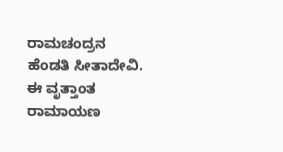ರಾಮಚಂದ್ರನ ಹೆಂಡತಿ ಸೀತಾದೇವಿ. ಈ ವೃತ್ತಾಂತ ರಾಮಾಯಣ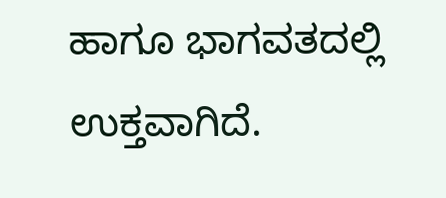ಹಾಗೂ ಭಾಗವತದಲ್ಲಿ ಉಕ್ತವಾಗಿದೆ.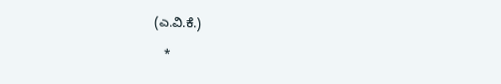(ಎ.ವಿ.ಕೆ.)

   *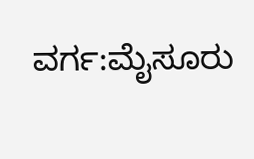ವರ್ಗ:ಮೈಸೂರು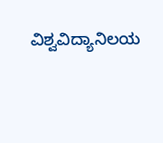ವಿಶ್ವವಿದ್ಯಾನಿಲಯ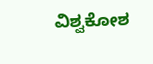ವಿಶ್ವಕೋಶ